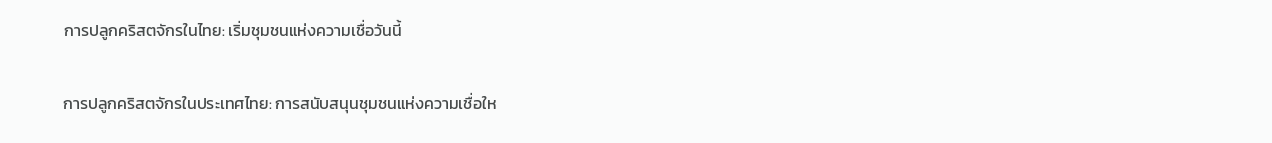การปลูกคริสตจักรในไทย: เริ่มชุมชนแห่งความเชื่อวันนี้

การปลูกคริสตจักรในประเทศไทย: การสนับสนุนชุมชนแห่งความเชื่อให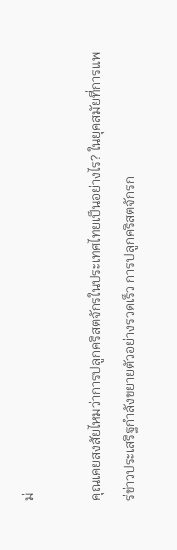ม่

คุณเคยสงสัยไหมว่าการปลูกคริสตจักรในประเทศไทยเป็นอย่างไร? ในยุคสมัยที่การแพร่ข่าวประเสริฐกำลังขยายตัวอย่างรวดเร็ว การปลูกคริสตจักรก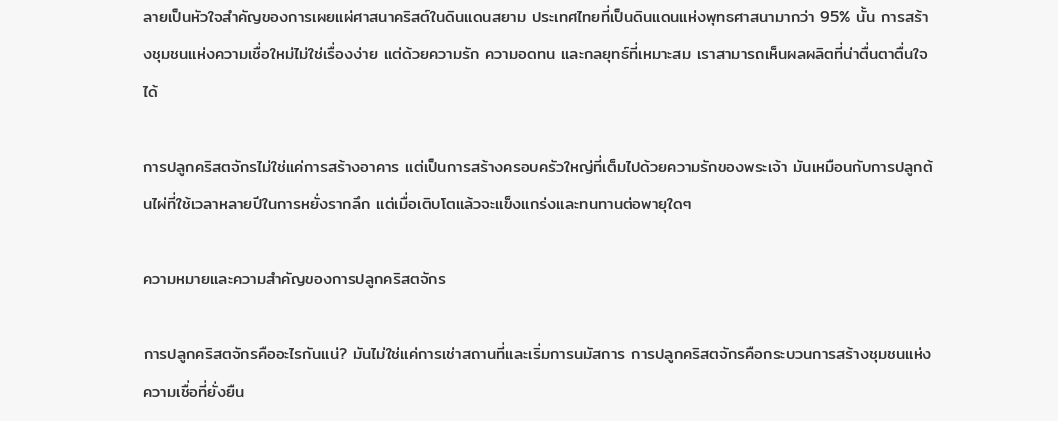ลายเป็นหัวใจสำคัญของการเผยแผ่ศาสนาคริสต์ในดินแดนสยาม ประเทศไทยที่เป็นดินแดนแห่งพุทธศาสนามากว่า 95% นั้น การสร้างชุมชนแห่งความเชื่อใหม่ไม่ใช่เรื่องง่าย แต่ด้วยความรัก ความอดทน และกลยุทธ์ที่เหมาะสม เราสามารถเห็นผลผลิตที่น่าตื่นตาตื่นใจได้

การปลูกคริสตจักรไม่ใช่แค่การสร้างอาคาร แต่เป็นการสร้างครอบครัวใหญ่ที่เต็มไปด้วยความรักของพระเจ้า มันเหมือนกับการปลูกต้นไผ่ที่ใช้เวลาหลายปีในการหยั่งรากลึก แต่เมื่อเติบโตแล้วจะแข็งแกร่งและทนทานต่อพายุใดๆ

ความหมายและความสำคัญของการปลูกคริสตจักร

การปลูกคริสตจักรคืออะไรกันแน่? มันไม่ใช่แค่การเช่าสถานที่และเริ่มการนมัสการ การปลูกคริสตจักรคือกระบวนการสร้างชุมชนแห่งความเชื่อที่ยั่งยืน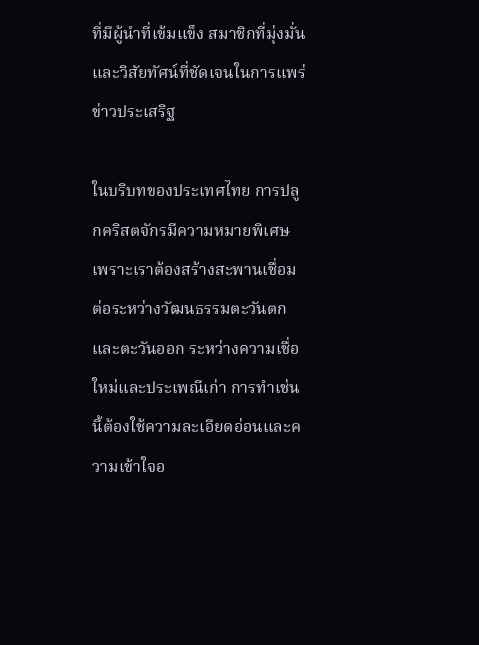ที่มีผู้นำที่เข้มแข็ง สมาชิกที่มุ่งมั่น และวิสัยทัศน์ที่ชัดเจนในการแพร่ข่าวประเสริฐ

ในบริบทของประเทศไทย การปลูกคริสตจักรมีความหมายพิเศษ เพราะเราต้องสร้างสะพานเชื่อมต่อระหว่างวัฒนธรรมตะวันตกและตะวันออก ระหว่างความเชื่อใหม่และประเพณีเก่า การทำเช่นนี้ต้องใช้ความละเอียดอ่อนและความเข้าใจอ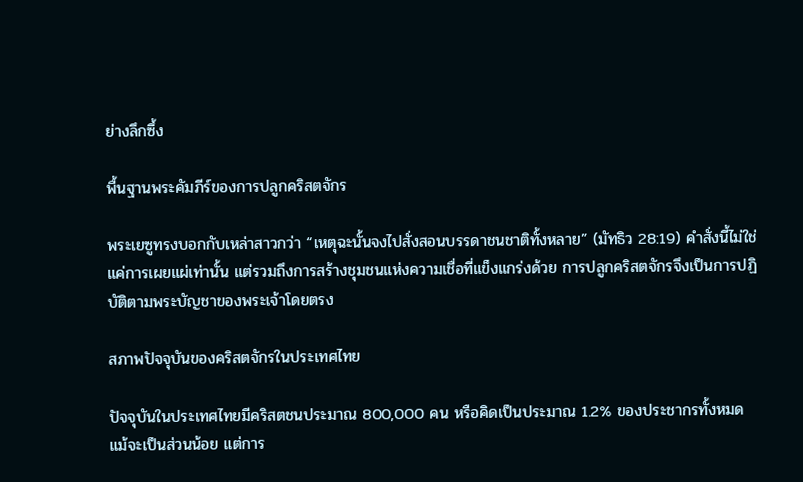ย่างลึกซึ้ง

พื้นฐานพระคัมภีร์ของการปลูกคริสตจักร

พระเยซูทรงบอกกับเหล่าสาวกว่า “เหตุฉะนั้นจงไปสั่งสอนบรรดาชนชาติทั้งหลาย” (มัทธิว 28:19) คำสั่งนี้ไม่ใช่แค่การเผยแผ่เท่านั้น แต่รวมถึงการสร้างชุมชนแห่งความเชื่อที่แข็งแกร่งด้วย การปลูกคริสตจักรจึงเป็นการปฏิบัติตามพระบัญชาของพระเจ้าโดยตรง

สภาพปัจจุบันของคริสตจักรในประเทศไทย

ปัจจุบันในประเทศไทยมีคริสตชนประมาณ 800,000 คน หรือคิดเป็นประมาณ 1.2% ของประชากรทั้งหมด แม้จะเป็นส่วนน้อย แต่การ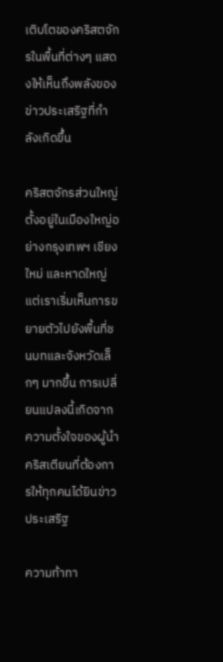เติบโตของคริสตจักรในพื้นที่ต่างๆ แสดงให้เห็นถึงพลังของข่าวประเสริฐที่กำลังเกิดขึ้น

คริสตจักรส่วนใหญ่ตั้งอยู่ในเมืองใหญ่อย่างกรุงเทพฯ เชียงใหม่ และหาดใหญ่ แต่เราเริ่มเห็นการขยายตัวไปยังพื้นที่ชนบทและจังหวัดเล็กๆ มากขึ้น การเปลี่ยนแปลงนี้เกิดจากความตั้งใจของผู้นำคริสเตียนที่ต้องการให้ทุกคนได้ยินข่าวประเสริฐ

ความท้าทา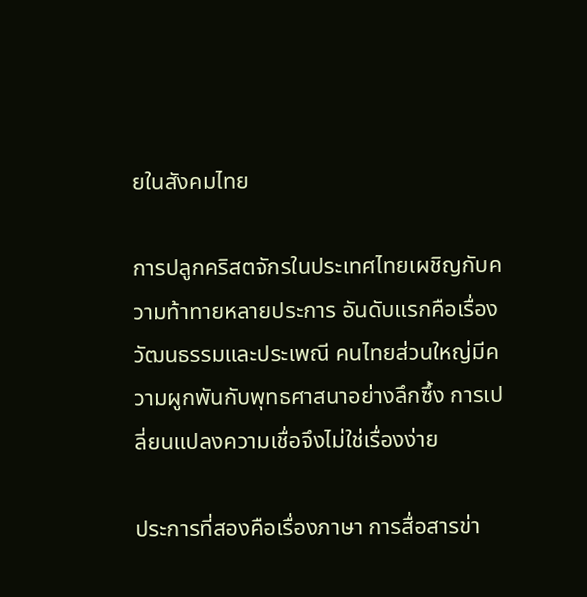ยในสังคมไทย

การปลูกคริสตจักรในประเทศไทยเผชิญกับความท้าทายหลายประการ อันดับแรกคือเรื่องวัฒนธรรมและประเพณี คนไทยส่วนใหญ่มีความผูกพันกับพุทธศาสนาอย่างลึกซึ้ง การเปลี่ยนแปลงความเชื่อจึงไม่ใช่เรื่องง่าย

ประการที่สองคือเรื่องภาษา การสื่อสารข่า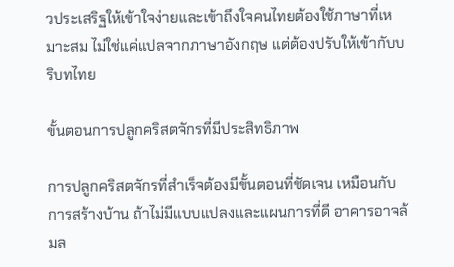วประเสริฐให้เข้าใจง่ายและเข้าถึงใจคนไทยต้องใช้ภาษาที่เหมาะสม ไม่ใช่แค่แปลจากภาษาอังกฤษ แต่ต้องปรับให้เข้ากับบริบทไทย

ขั้นตอนการปลูกคริสตจักรที่มีประสิทธิภาพ

การปลูกคริสตจักรที่สำเร็จต้องมีขั้นตอนที่ชัดเจน เหมือนกับการสร้างบ้าน ถ้าไม่มีแบบแปลงและแผนการที่ดี อาคารอาจล้มล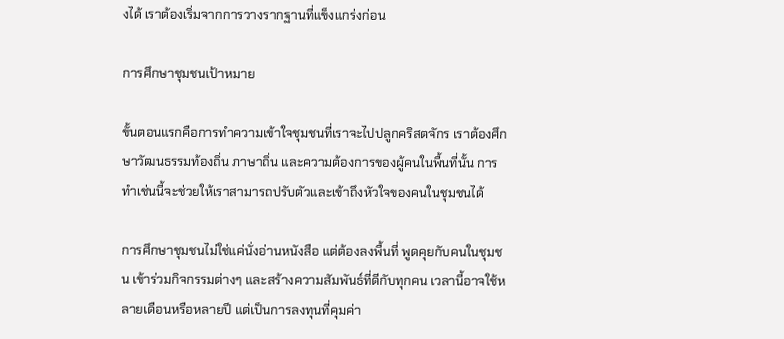งได้ เราต้องเริ่มจากการวางรากฐานที่แข็งแกร่งก่อน

การศึกษาชุมชนเป้าหมาย

ขั้นตอนแรกคือการทำความเข้าใจชุมชนที่เราจะไปปลูกคริสตจักร เราต้องศึกษาวัฒนธรรมท้องถิ่น ภาษาถิ่น และความต้องการของผู้คนในพื้นที่นั้น การทำเช่นนี้จะช่วยให้เราสามารถปรับตัวและเข้าถึงหัวใจของคนในชุมชนได้

การศึกษาชุมชนไม่ใช่แค่นั่งอ่านหนังสือ แต่ต้องลงพื้นที่ พูดคุยกับคนในชุมชน เข้าร่วมกิจกรรมต่างๆ และสร้างความสัมพันธ์ที่ดีกับทุกคน เวลานี้อาจใช้หลายเดือนหรือหลายปี แต่เป็นการลงทุนที่คุมค่า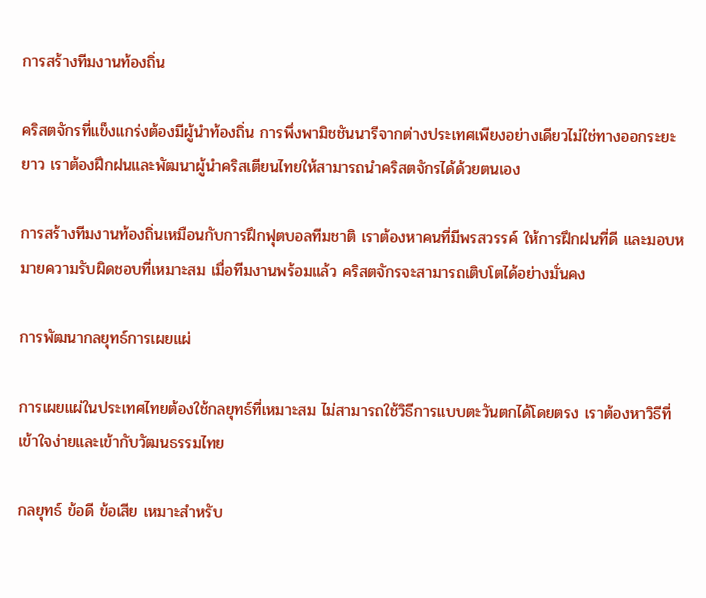การสร้างทีมงานท้องถิ่น

คริสตจักรที่แข็งแกร่งต้องมีผู้นำท้องถิ่น การพึ่งพามิชชันนารีจากต่างประเทศเพียงอย่างเดียวไม่ใช่ทางออกระยะยาว เราต้องฝึกฝนและพัฒนาผู้นำคริสเตียนไทยให้สามารถนำคริสตจักรได้ด้วยตนเอง

การสร้างทีมงานท้องถิ่นเหมือนกับการฝึกฟุตบอลทีมชาติ เราต้องหาคนที่มีพรสวรรค์ ให้การฝึกฝนที่ดี และมอบหมายความรับผิดชอบที่เหมาะสม เมื่อทีมงานพร้อมแล้ว คริสตจักรจะสามารถเติบโตได้อย่างมั่นคง

การพัฒนากลยุทธ์การเผยแผ่

การเผยแผ่ในประเทศไทยต้องใช้กลยุทธ์ที่เหมาะสม ไม่สามารถใช้วิธีการแบบตะวันตกได้โดยตรง เราต้องหาวิธีที่เข้าใจง่ายและเข้ากับวัฒนธรรมไทย

กลยุทธ์ ข้อดี ข้อเสีย เหมาะสำหรับ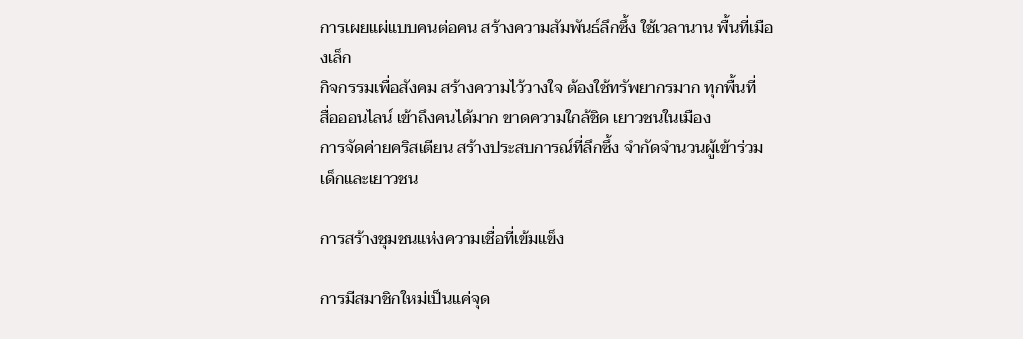การเผยแผ่แบบคนต่อคน สร้างความสัมพันธ์ลึกซึ้ง ใช้เวลานาน พื้นที่เมืองเล็ก
กิจกรรมเพื่อสังคม สร้างความไว้วางใจ ต้องใช้ทรัพยากรมาก ทุกพื้นที่
สื่อออนไลน์ เข้าถึงคนได้มาก ขาดความใกล้ชิด เยาวชนในเมือง
การจัดค่ายคริสเตียน สร้างประสบการณ์ที่ลึกซึ้ง จำกัดจำนวนผู้เข้าร่วม เด็กและเยาวชน

การสร้างชุมชนแห่งความเชื่อที่เข้มแข็ง

การมีสมาชิกใหม่เป็นแค่จุด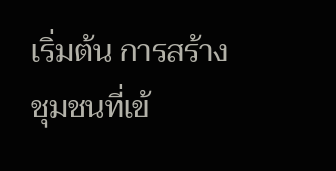เริ่มต้น การสร้างชุมชนที่เข้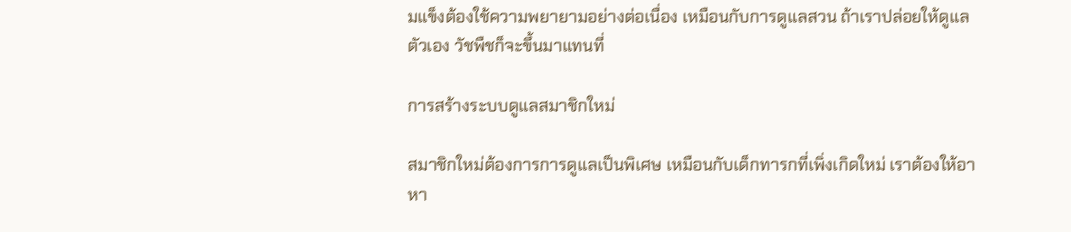มแข็งต้องใช้ความพยายามอย่างต่อเนื่อง เหมือนกับการดูแลสวน ถ้าเราปล่อยให้ดูแลตัวเอง วัชพืชก็จะขึ้นมาแทนที่

การสร้างระบบดูแลสมาชิกใหม่

สมาชิกใหม่ต้องการการดูแลเป็นพิเศษ เหมือนกับเด็กทารกที่เพิ่งเกิดใหม่ เราต้องให้อาหา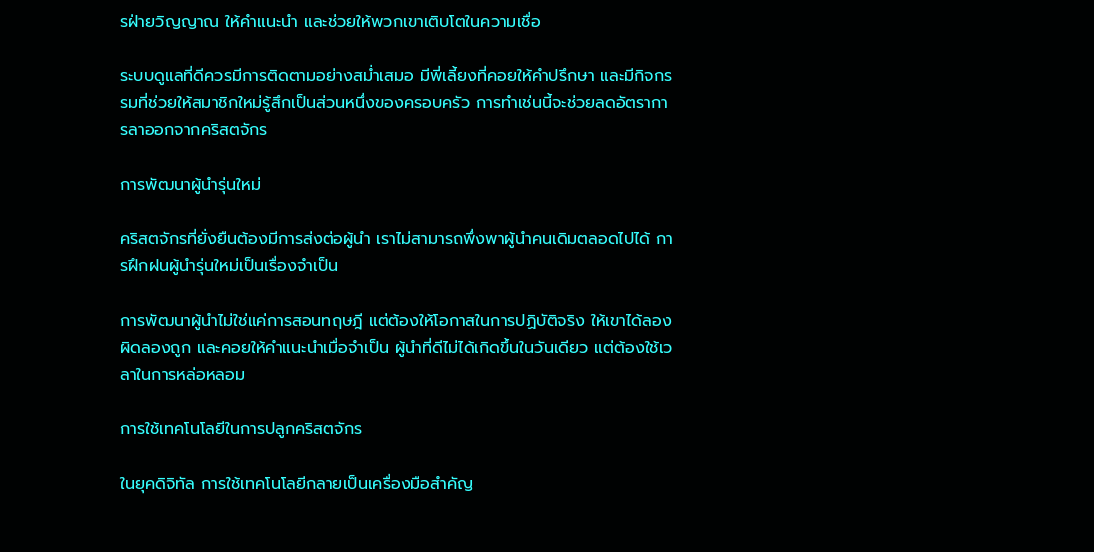รฝ่ายวิญญาณ ให้คำแนะนำ และช่วยให้พวกเขาเติบโตในความเชื่อ

ระบบดูแลที่ดีควรมีการติดตามอย่างสม่ำเสมอ มีพี่เลี้ยงที่คอยให้คำปรึกษา และมีกิจกรรมที่ช่วยให้สมาชิกใหม่รู้สึกเป็นส่วนหนึ่งของครอบครัว การทำเช่นนี้จะช่วยลดอัตราการลาออกจากคริสตจักร

การพัฒนาผู้นำรุ่นใหม่

คริสตจักรที่ยั่งยืนต้องมีการส่งต่อผู้นำ เราไม่สามารถพึ่งพาผู้นำคนเดิมตลอดไปได้ การฝึกฝนผู้นำรุ่นใหม่เป็นเรื่องจำเป็น

การพัฒนาผู้นำไม่ใช่แค่การสอนทฤษฎี แต่ต้องให้โอกาสในการปฏิบัติจริง ให้เขาได้ลองผิดลองถูก และคอยให้คำแนะนำเมื่อจำเป็น ผู้นำที่ดีไม่ได้เกิดขึ้นในวันเดียว แต่ต้องใช้เวลาในการหล่อหลอม

การใช้เทคโนโลยีในการปลูกคริสตจักร

ในยุคดิจิทัล การใช้เทคโนโลยีกลายเป็นเครื่องมือสำคัญ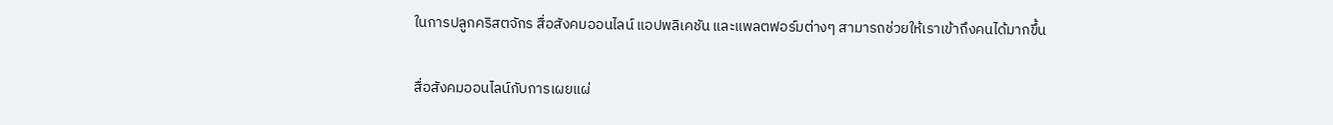ในการปลูกคริสตจักร สื่อสังคมออนไลน์ แอปพลิเคชัน และแพลตฟอร์มต่างๆ สามารถช่วยให้เราเข้าถึงคนได้มากขึ้น

สื่อสังคมออนไลน์กับการเผยแผ่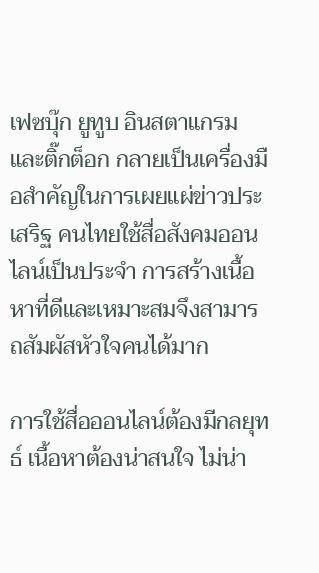เฟซบุ๊ก ยูทูบ อินสตาแกรม และติ๊กต็อก กลายเป็นเครื่องมือสำคัญในการเผยแผ่ข่าวประเสริฐ คนไทยใช้สื่อสังคมออนไลน์เป็นประจำ การสร้างเนื้อหาที่ดีและเหมาะสมจึงสามารถสัมผัสหัวใจคนได้มาก

การใช้สื่อออนไลน์ต้องมีกลยุทธ์ เนื้อหาต้องน่าสนใจ ไม่น่า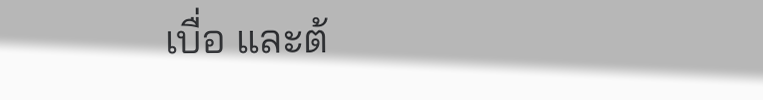เบื่อ และต้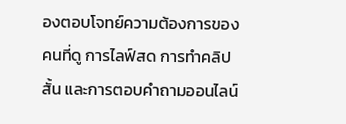องตอบโจทย์ความต้องการของคนที่ดู การไลฟ์สด การทำคลิปสั้น และการตอบคำถามออนไลน์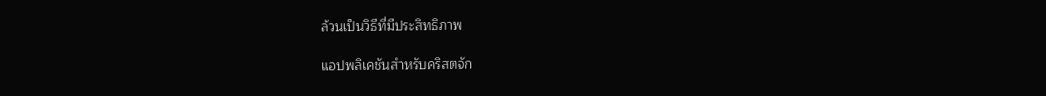ล้วนเป็นวิธีที่มีประสิทธิภาพ

แอปพลิเคชันสำหรับคริสตจัก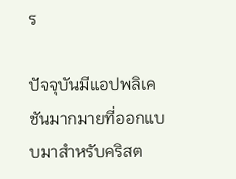ร

ปัจจุบันมีแอปพลิเคชันมากมายที่ออกแบบมาสำหรับคริสต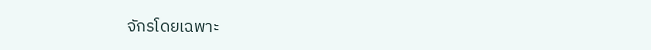จักรโดยเฉพาะ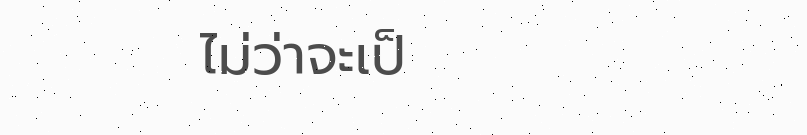ไม่ว่าจะเป็